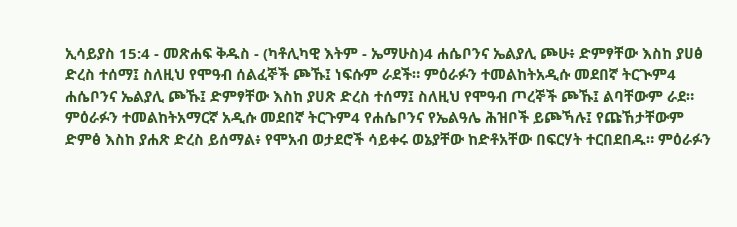ኢሳይያስ 15:4 - መጽሐፍ ቅዱስ - (ካቶሊካዊ እትም - ኤማሁስ)4 ሐሴቦንና ኤልያሊ ጮሁ፥ ድምፃቸው እስከ ያሀፅ ድረስ ተሰማ፤ ስለዚህ የሞዓብ ሰልፈኞች ጮኹ፤ ነፍሱም ራደች። ምዕራፉን ተመልከትአዲሱ መደበኛ ትርጒም4 ሐሴቦንና ኤልያሊ ጮኹ፤ ድምፃቸው እስከ ያሀጽ ድረስ ተሰማ፤ ስለዚህ የሞዓብ ጦረኞች ጮኹ፤ ልባቸውም ራደ። ምዕራፉን ተመልከትአማርኛ አዲሱ መደበኛ ትርጉም4 የሐሴቦንና የኤልዓሌ ሕዝቦች ይጮኻሉ፤ የጩኸታቸውም ድምፅ እስከ ያሐጽ ድረስ ይሰማል፥ የሞአብ ወታደሮች ሳይቀሩ ወኔያቸው ከድቶአቸው በፍርሃት ተርበደበዱ። ምዕራፉን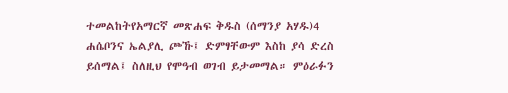ተመልከትየአማርኛ መጽሐፍ ቅዱስ (ሰማንያ አሃዱ)4 ሐሴቦንና ኤልያሊ ጮኹ፤ ድምፃቸውም እስከ ያሳ ድረስ ይሰማል፤ ስለዚህ የሞዓብ ወገብ ይታመማል። ምዕራፉን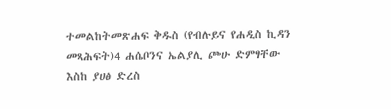ተመልከትመጽሐፍ ቅዱስ (የብሉይና የሐዲስ ኪዳን መጻሕፍት)4 ሐሴቦንና ኤልያሊ ጮሁ ድምፃቸው እስከ ያሀፅ ድረስ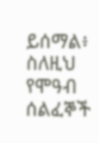ይሰማል፥ ስለዚህ የሞዓብ ሰልፈኞች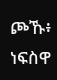ጮኹ፥ ነፍስዋ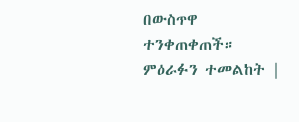በውስጥዋ ተንቀጠቀጠች። ምዕራፉን ተመልከት |